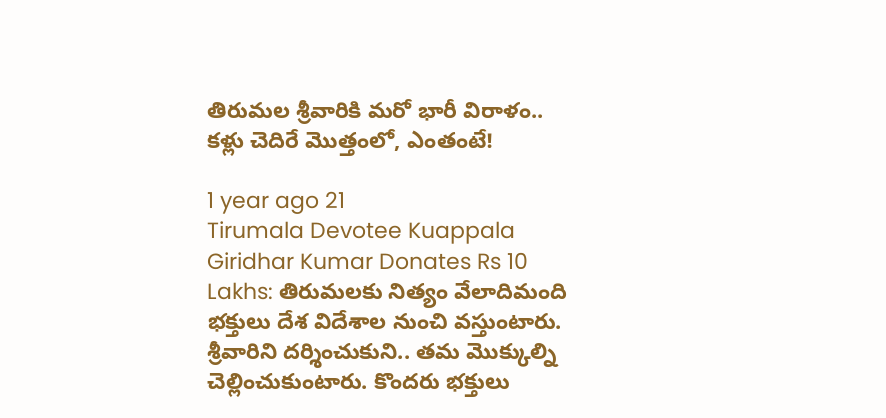తిరుమల శ్రీవారికి మరో భారీ విరాళం.. కళ్లు చెదిరే మొత్తంలో, ఎంతంటే!

1 year ago 21
Tirumala Devotee Kuappala Giridhar Kumar Donates Rs 10 Lakhs: తిరుమలకు నిత్యం వేలాదిమంది భక్తులు దేశ విదేశాల నుంచి వస్తుంటారు. శ్రీవారిని దర్శించుకుని.. తమ మొక్కుల్ని చెల్లించుకుంటారు. కొందరు భక్తులు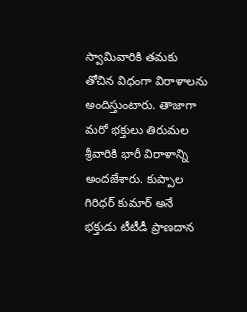స్వామివారికి తమకు తోచిన విధంగా విరాళాలను అందిస్తుంటారు. తాజాగా మరో భక్తులు తిరుమల శ్రీవారికి భారీ విరాళాన్ని అందజేశారు. కుప్పాల గిరిధర్ కుమార్ అనే భక్తుడు టీటీడీ ప్రాణదాన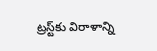ట్రస్ట్‌కు విరాళాన్ని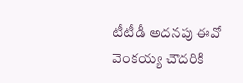టీటీడీ అదనపు ఈవో వెంకయ్య చౌదరికి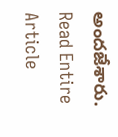అందజేశారు.
Read Entire Article